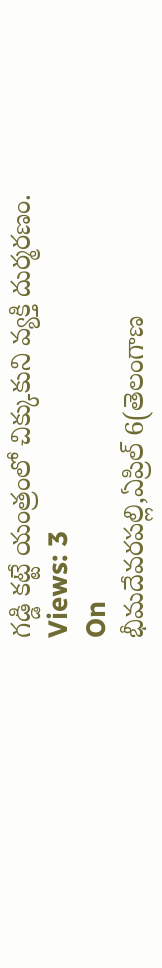గడ్డి కట్టే యంత్రంలో చిక్కుకుని వ్యక్తి దుర్మరణం.
Views: 3
On
భీమదేవరపల్లి,ఏప్రిల్ 6(తెలంగాణ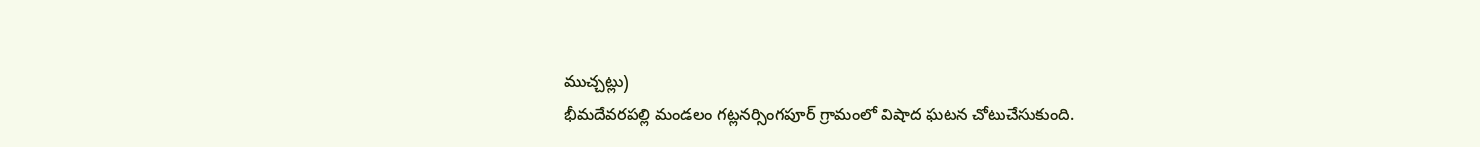ముచ్చట్లు)
భీమదేవరపల్లి మండలం గట్లనర్సింగపూర్ గ్రామంలో విషాద ఘటన చోటుచేసుకుంది.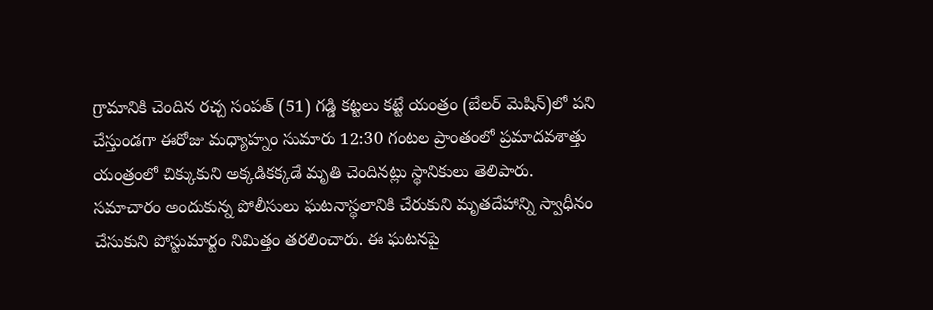గ్రామానికి చెందిన రచ్చ సంపత్ (51) గడ్డి కట్టలు కట్టే యంత్రం (బేలర్ మెషిన్)లో పని చేస్తుండగా ఈరోజు మధ్యాహ్నం సుమారు 12:30 గంటల ప్రాంతంలో ప్రమాదవశాత్తు యంత్రంలో చిక్కుకుని అక్కడికక్కడే మృతి చెందినట్లు స్థానికులు తెలిపారు.
సమాచారం అందుకున్న పోలీసులు ఘటనాస్థలానికి చేరుకుని మృతదేహాన్ని స్వాధీనం చేసుకుని పోస్టుమార్టం నిమిత్తం తరలించారు. ఈ ఘటనపై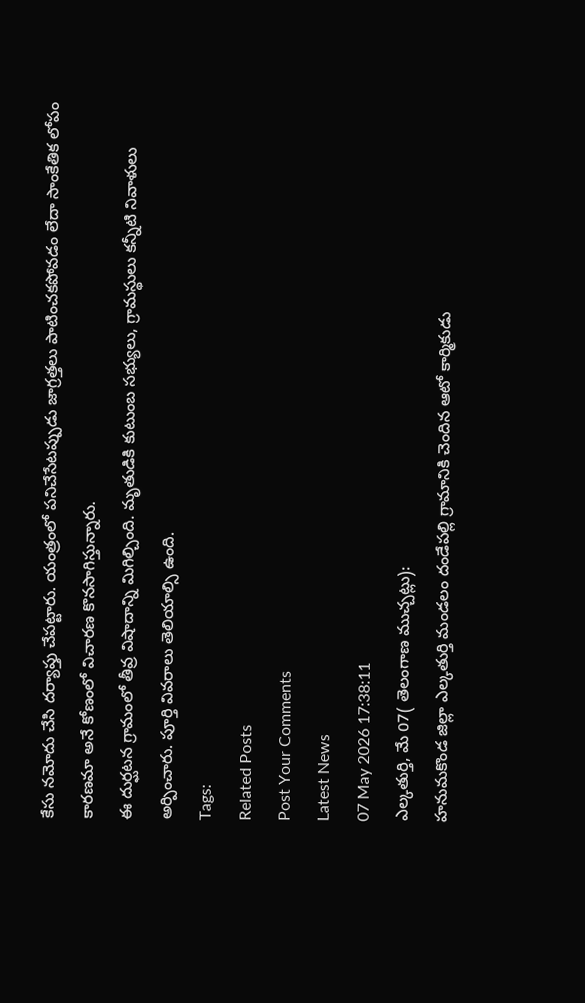కేసు నమోదు చేసి దర్యాప్తు చేపట్టారు. యంత్రంలో పనిచేసేటప్పుడు జాగ్రత్తలు పాటించకపోవడం లేదా సాంకేతిక లోపం కారణమా అనే కోణంలో విచారణ కొనసాగిస్తున్నారు.
ఈ దుర్ఘటన గ్రామంలో తీవ్ర విషాదాన్ని మిగిల్చింది. మృతుడికి కుటుంబ సభ్యులు, గ్రామస్థులు కన్నీటి నివాళులు అర్పించారు. పూర్తి వివరాలు తెలియాల్సి ఉంది.
Tags:
Related Posts
Post Your Comments
Latest News
07 May 2026 17:38:11
ఎల్కతుర్తి, మే 07( తెలంగాణ ముచ్చట్లు):
హనుమకొండ జిల్లా ఎల్కతుర్తి మండలం దండేపల్లి గ్రామానికి చెందిన ఆటో కార్మికుడు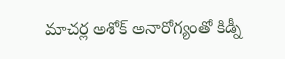మాచర్ల అశోక్ అనారోగ్యంతో కిడ్నీ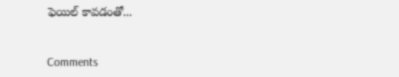ఫెయిల్ కావడంతో...


Comments